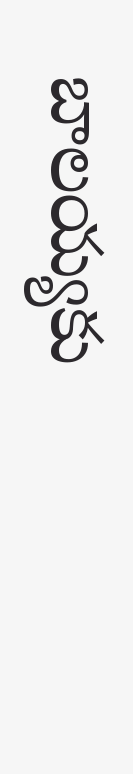బాలయ్యకు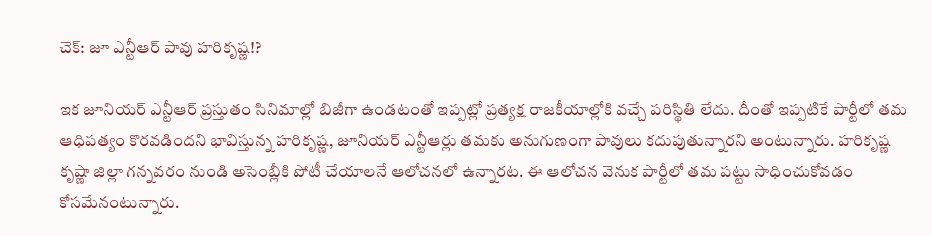చెక్: జూ ఎన్టీఆర్ పావు హరికృష్ణ!?

ఇక జూనియర్ ఎన్టీఆర్ ప్రస్తుతం సినిమాల్లో బిజీగా ఉండటంతో ఇప్పట్లో ప్రత్యక్ష రాజకీయాల్లోకి వచ్చే పరిస్థితి లేదు. దీంతో ఇప్పటికే పార్టీలో తమ ఆధిపత్యం కొరవడిందని భావిస్తున్న హరికృష్ణ, జూనియర్ ఎన్టీఆర్లు తమకు అనుగుణంగా పావులు కదుపుతున్నారని అంటున్నారు. హరికృష్ణ కృష్ణా జిల్లా గన్నవరం నుండి అసెంబ్లీకి పోటీ చేయాలనే ఆలోచనలో ఉన్నారట. ఈ ఆలోచన వెనుక పార్టీలో తమ పట్టు సాధించుకోవడం కోసమేనంటున్నారు.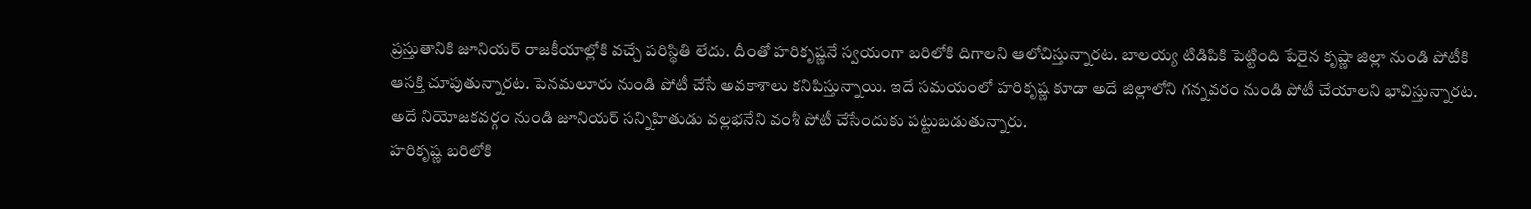ప్రస్తుతానికి జూనియర్ రాజకీయాల్లోకి వచ్చే పరిస్థితి లేదు. దీంతో హరికృష్ణనే స్వయంగా బరిలోకి దిగాలని ఆలోచిస్తున్నారట. బాలయ్య టిడిపికి పెట్టింది పేరైన కృష్ణా జిల్లా నుండి పోటీకి ఆసక్తి చూపుతున్నారట. పెనమలూరు నుండి పోటీ చేసే అవకాశాలు కనిపిస్తున్నాయి. ఇదే సమయంలో హరికృష్ణ కూడా అదే జిల్లాలోని గన్నవరం నుండి పోటీ చేయాలని భావిస్తున్నారట. అదే నియోజకవర్గం నుండి జూనియర్ సన్నిహితుడు వల్లభనేని వంశీ పోటీ చేసేందుకు పట్టుబడుతున్నారు.
హరికృష్ణ బరిలోకి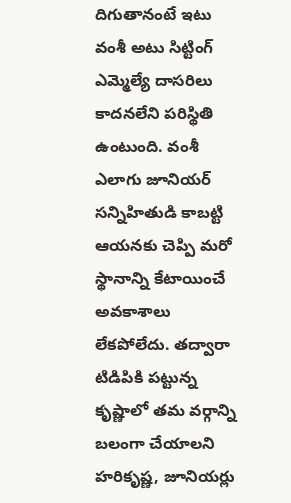దిగుతానంటే ఇటు వంశీ అటు సిట్టింగ్ ఎమ్మెల్యే దాసరిలు కాదనలేని పరిస్థితి ఉంటుంది. వంశీ ఎలాగు జూనియర్ సన్నిహితుడి కాబట్టి ఆయనకు చెప్పి మరో స్థానాన్ని కేటాయించే అవకాశాలు లేకపోలేదు. తద్వారా టిడిపికి పట్టున్న కృష్ణాలో తమ వర్గాన్ని బలంగా చేయాలని హరికృష్ణ, జూనియర్లు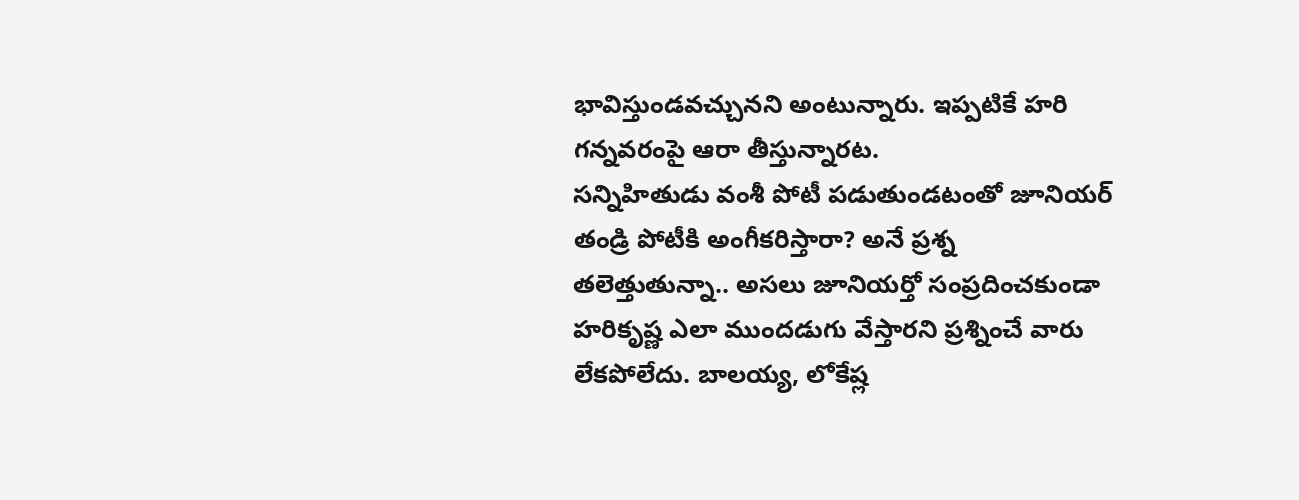భావిస్తుండవచ్చునని అంటున్నారు. ఇప్పటికే హరి గన్నవరంపై ఆరా తీస్తున్నారట.
సన్నిహితుడు వంశీ పోటీ పడుతుండటంతో జూనియర్ తండ్రి పోటీకి అంగీకరిస్తారా? అనే ప్రశ్న తలెత్తుతున్నా.. అసలు జూనియర్తో సంప్రదించకుండా హరికృష్ణ ఎలా ముందడుగు వేస్తారని ప్రశ్నించే వారు లేకపోలేదు. బాలయ్య, లోకేష్ల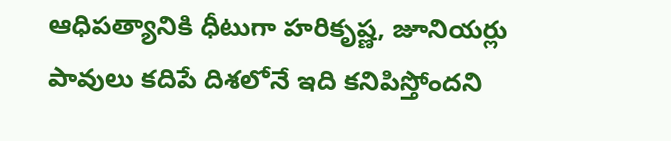ఆధిపత్యానికి ధీటుగా హరికృష్ణ, జూనియర్లు పావులు కదిపే దిశలోనే ఇది కనిపిస్తోందని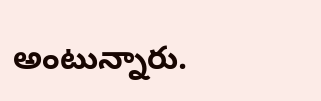అంటున్నారు.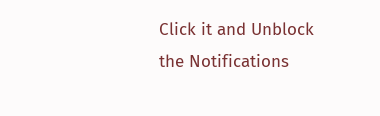Click it and Unblock the Notifications